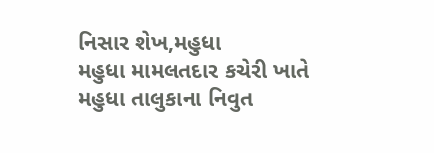નિસાર શેખ,મહુધા
મહુધા મામલતદાર કચેરી ખાતે મહુધા તાલુકાના નિવુત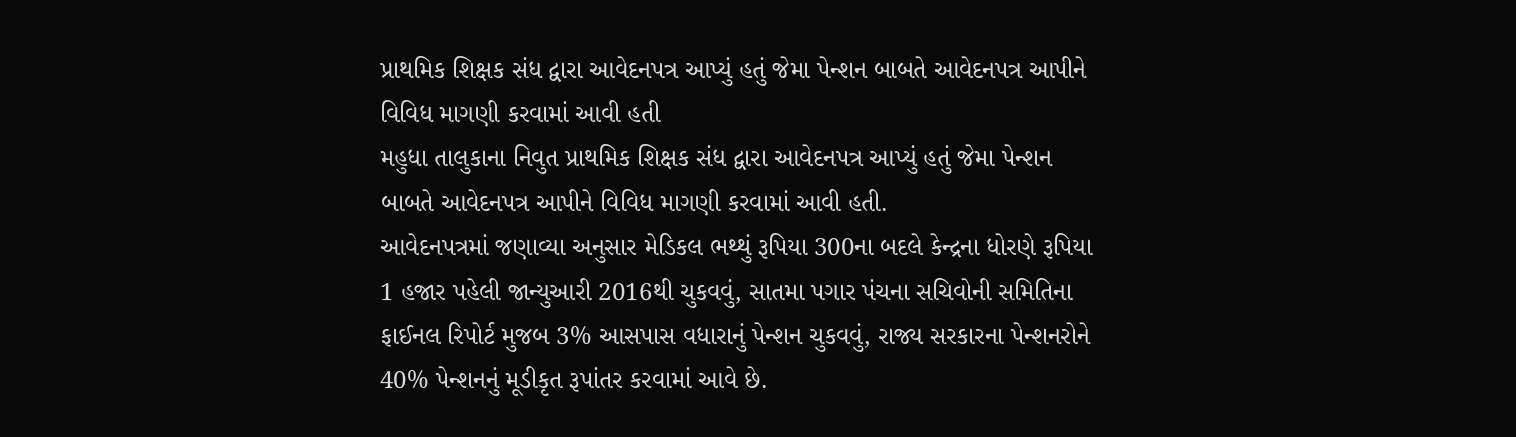પ્રાથમિક શિક્ષક સંધ દ્વારા આવેદનપત્ર આપ્યું હતું જેમા પેન્શન બાબતે આવેદનપત્ર આપીને વિવિધ માગણી કરવામાં આવી હતી
મહુધા તાલુકાના નિવુત પ્રાથમિક શિક્ષક સંધ દ્વારા આવેદનપત્ર આપ્યું હતું જેમા પેન્શન બાબતે આવેદનપત્ર આપીને વિવિધ માગણી કરવામાં આવી હતી.
આવેદનપત્રમાં જણાવ્યા અનુસાર મેડિકલ ભથ્થું રૂપિયા 300ના બદલે કેન્દ્રના ધોરણે રૂપિયા 1 હજાર પહેલી જાન્યુઆરી 2016થી ચુકવવું, સાતમા પગાર પંચના સચિવોની સમિતિના ફાઈનલ રિપોર્ટ મુજબ 3% આસપાસ વધારાનું પેન્શન ચુકવવું, રાજ્ય સરકારના પેન્શનરોને 40% પેન્શનનું મૂડીકૃત રૂપાંતર કરવામાં આવે છે.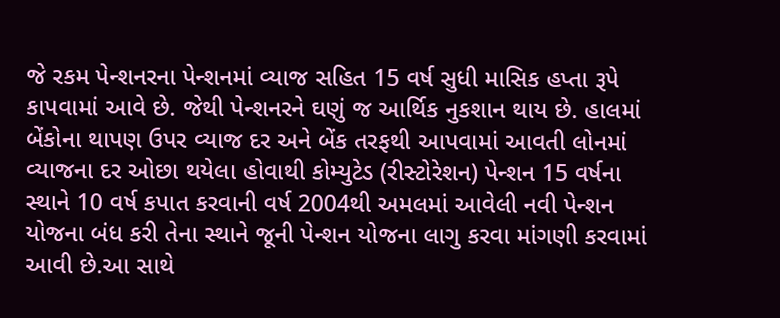જે રકમ પેન્શનરના પેન્શનમાં વ્યાજ સહિત 15 વર્ષ સુધી માસિક હપ્તા રૂપે કાપવામાં આવે છે. જેથી પેન્શનરને ઘણું જ આર્થિક નુકશાન થાય છે. હાલમાં બેંકોના થાપણ ઉપર વ્યાજ દર અને બેંક તરફથી આપવામાં આવતી લોનમાં વ્યાજના દર ઓછા થયેલા હોવાથી કોમ્યુટેડ (રીસ્ટોરેશન) પેન્શન 15 વર્ષના સ્થાને 10 વર્ષ કપાત કરવાની વર્ષ 2004થી અમલમાં આવેલી નવી પેન્શન યોજના બંધ કરી તેના સ્થાને જૂની પેન્શન યોજના લાગુ કરવા માંગણી કરવામાં આવી છે.આ સાથે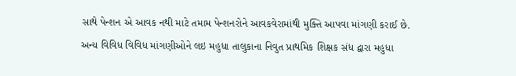સાથે પેન્શન એ આવક નથી માટે તમામ પેન્શનરોને આવકવેરામાંથી મુક્તિ આપવા માંગણી કરાઈ છે.
અન્ય વિવિધ વિવિધ માંગણીઓને લઇ મહુધા તાલુકાના નિવુત પ્રાથમિક શિક્ષક સંધ દ્વારા મહુધા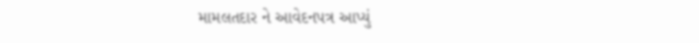મામલતદાર ને આવેદનપત્ર આપ્યું